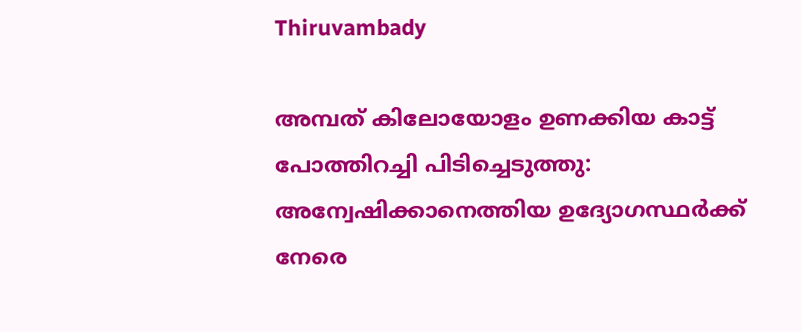Thiruvambady

അമ്പത് കിലോയോളം ഉണക്കിയ കാട്ട് പോത്തിറച്ചി പിടിച്ചെടുത്തു: അന്വേഷിക്കാനെത്തിയ ഉദ്യോഗസ്ഥര്‍ക്ക് നേരെ ‍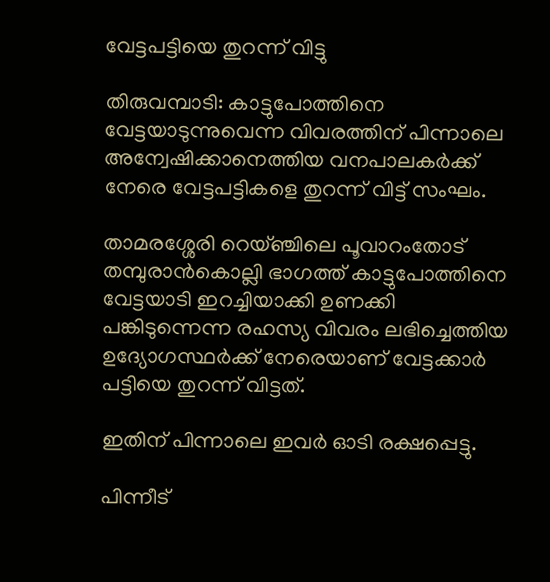വേട്ടപട്ടിയെ തുറന്ന് വിട്ടു

തിരുവമ്പാടി: കാട്ടുപോത്തിനെ വേട്ടയാടുന്നുവെന്ന വിവരത്തിന് പിന്നാലെ അന്വേഷിക്കാനെത്തിയ വനപാലകര്‍ക്ക് നേരെ വേട്ടപട്ടികളെ തുറന്ന് വിട്ട് സംഘം.

താമരശ്ശേരി റെയ്ഞ്ചിലെ പൂവാറംതോട് തമ്പുരാൻകൊല്ലി ഭാഗത്ത് കാട്ടുപോത്തിനെ വേട്ടയാടി ഇറച്ചിയാക്കി ഉണക്കി  പങ്കിടുന്നെന്ന രഹസ്യ വിവരം ലഭിച്ചെത്തിയ ഉദ്യോഗസ്ഥര്‍ക്ക് നേരെയാണ് വേട്ടക്കാര്‍ പട്ടിയെ തുറന്ന് വിട്ടത്.

ഇതിന് പിന്നാലെ ഇവര്‍ ഓടി രക്ഷപ്പെട്ടു.

പിന്നീട്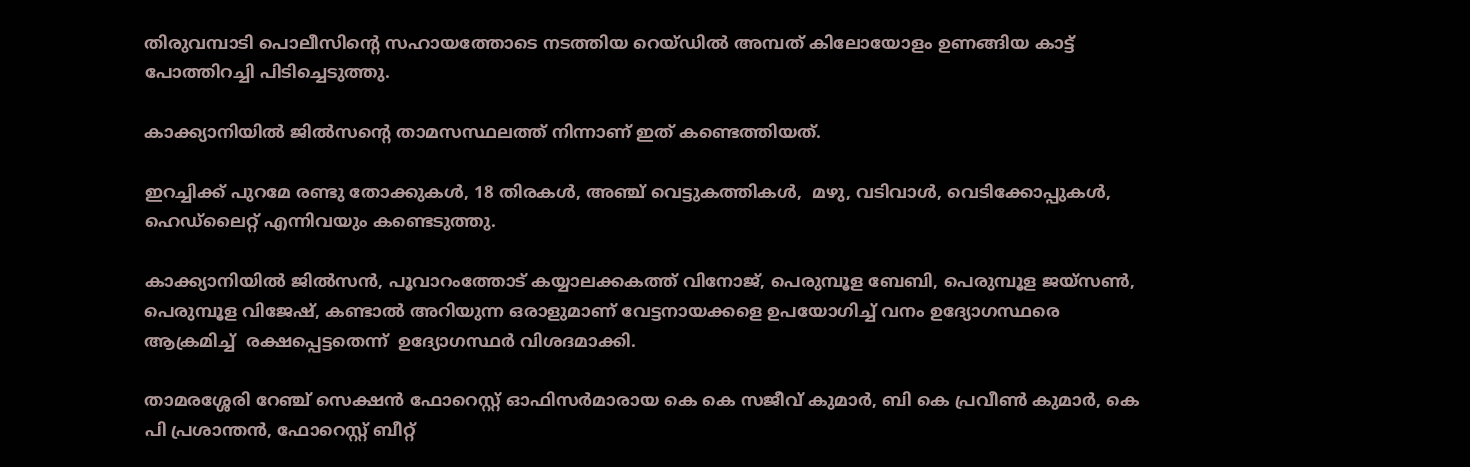തിരുവമ്പാടി പൊലീസിന്‍റെ സഹായത്തോടെ നടത്തിയ റെയ്ഡില്‍ അമ്പത് കിലോയോളം ഉണങ്ങിയ കാട്ട് പോത്തിറച്ചി പിടിച്ചെടുത്തു.

കാക്ക്യാനിയിൽ ജിൽസന്റെ താമസസ്ഥലത്ത് നിന്നാണ് ഇത് കണ്ടെത്തിയത്.

ഇറച്ചിക്ക് പുറമേ രണ്ടു തോക്കുകൾ, 18 തിരകൾ, അഞ്ച് വെട്ടുകത്തികൾ,  മഴു, വടിവാൾ, വെടിക്കോപ്പുകൾ, ഹെഡ്ലൈറ്റ് എന്നിവയും കണ്ടെടുത്തു.

കാക്ക്യാനിയിൽ ജിൽസൻ, പൂവാറംത്തോട് കയ്യാലക്കകത്ത് വിനോജ്, പെരുമ്പൂള ബേബി, പെരുമ്പൂള ജയ്സൺ, പെരുമ്പൂള വിജേഷ്, കണ്ടാൽ അറിയുന്ന ഒരാളുമാണ് വേട്ടനായക്കളെ ഉപയോഗിച്ച് വനം ഉദ്യോഗസ്ഥരെ ആക്രമിച്ച്  രക്ഷപ്പെട്ടതെന്ന്  ഉദ്യോഗസ്ഥർ വിശദമാക്കി.

താമരശ്ശേരി റേഞ്ച് സെക്ഷൻ ഫോറെസ്റ്റ് ഓഫിസർമാരായ കെ കെ സജീവ് കുമാർ, ബി കെ പ്രവീൺ കുമാർ, കെ പി പ്രശാന്തൻ, ഫോറെസ്റ്റ് ബീറ്റ്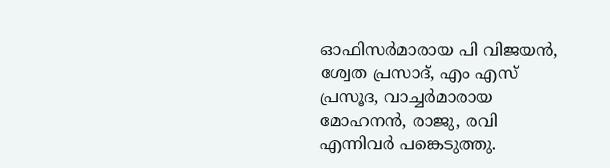ഓഫിസർമാരായ പി വിജയൻ, ശ്വേത പ്രസാദ്, എം എസ് പ്രസൂദ, വാച്ചർമാരായ മോഹനൻ, രാജു, രവി എന്നിവർ പങ്കെടുത്തു.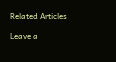Related Articles

Leave a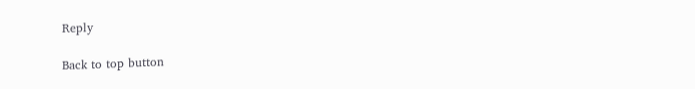Reply

Back to top button